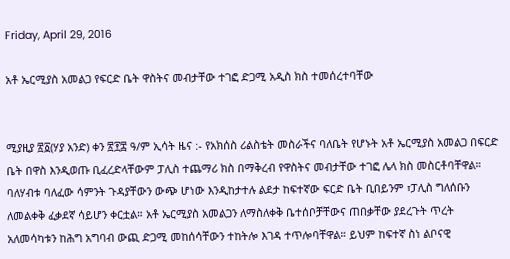Friday, April 29, 2016

አቶ ኤርሚያስ አመልጋ የፍርድ ቤት ዋስትና መብታቸው ተገፎ ድጋሚ አዲስ ክስ ተመሰረተባቸው


ሚያዚያ ፳፩(ሃያ አንድ) ቀን ፳፻፰ ዓ/ም ኢሳት ዜና :- የአክሰስ ሪልስቴት መስራችና ባለቤት የሆኑት አቶ ኤርሚያስ አመልጋ በፍርድ ቤት በዋስ እንዲወጡ ቢፈረድላቸውም ፓሊስ ተጨማሪ ክስ በማቅረብ የዋስትና መብታቸው ተገፎ ሌላ ክስ መስርቶባቸዋል።
ባለሃብቱ ባለፈው ሳምንት ጉዳያቸውን ውጭ ሆነው እንዲከታተሉ ልደታ ከፍተኛው ፍርድ ቤት ቢበይንም ፣ፓሊስ ግለሰቡን ለመልቀቅ ፈቃደኛ ሳይሆን ቀርቷል። አቶ ኤርሚያስ አመልጋን ለማስለቀቅ ቤተሰቦቻቸውና ጠበቃቸው ያደረጉት ጥረት አለመሳካቱን ከሕግ አግባብ ውጪ ድጋሚ መከሰሳቸውን ተከትሎ እገዳ ተጥሎባቸዋል። ይህም ከፍተኛ ስነ ልቦናዊ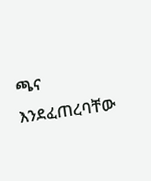ጫና እንደፈጠረባቸው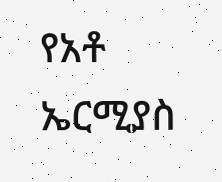የአቶ ኤርሚያስ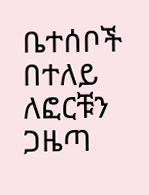ቤተሰቦች በተለይ ለፎርቹን ጋዜጣ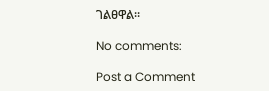ገልፀዋል።

No comments:

Post a Comment